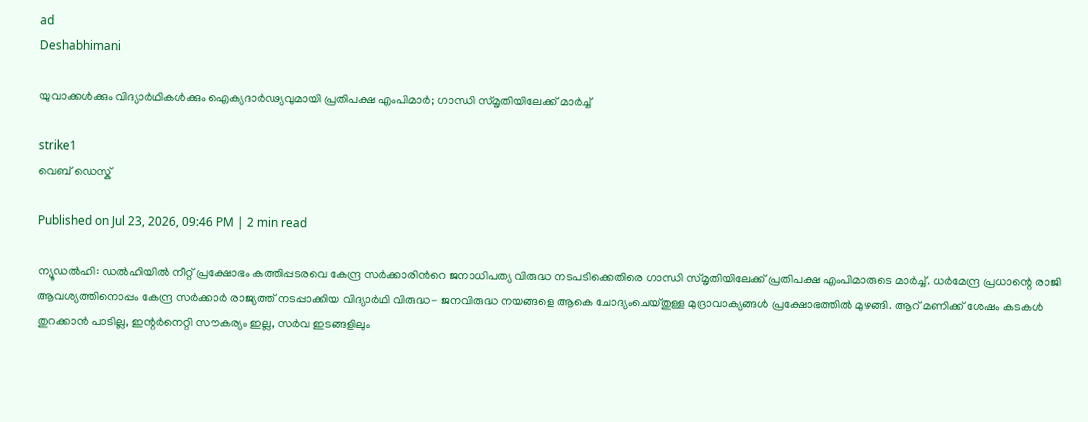ad
Deshabhimani

യുവാക്കൾക്കും വിദ്യാർഥികൾക്കും ഐക്യദാർ‌‍ഢ്യവുമായി പ്രതിപക്ഷ എംപിമാർ; ഗാന്ധി സ്മൃതിയിലേക്ക് മാർച്ച്

strike1
വെബ് ഡെസ്ക്

Published on Jul 23, 2026, 09:46 PM | 2 min read

ന്യൂഡൽഹി: ഡൽഹിയിൽ‌ നീറ്റ് പ്രക്ഷോഭം കത്തിപ്പടരവെ കേന്ദ്ര സർക്കാരിൻ‌റെ ജനാധിപത്യ വിരുദ്ധ‌ നടപടിക്കെതിരെ ഗാന്ധി സ്മൃതിയിലേക്ക് പ്രതിപക്ഷ എംപിമാരുടെ മാർച്ച്. ധർമേന്ദ്ര പ്രധാന്റെ രാജി ആവശ്യത്തിനൊപ്പം കേന്ദ്ര സർക്കാർ രാജ്യത്ത് നടപ്പാക്കിയ വിദ്യാർഥി വിരുദ്ധ- ജനവിരുദ്ധ നയങ്ങളെ ആകെ ചോദ്യംചെയ്തുള്ള മുദ്രാവാക്യങ്ങൾ പ്രക്ഷോഭത്തിൽ മുഴങ്ങി. ആറ് മണിക്ക് ശേഷം കടകൾ തുറക്കാൻ പാടില്ല, ഇന്റർനെറ്റി സൗകര്യം ഇല്ല, സർവ ഇടങ്ങളിലും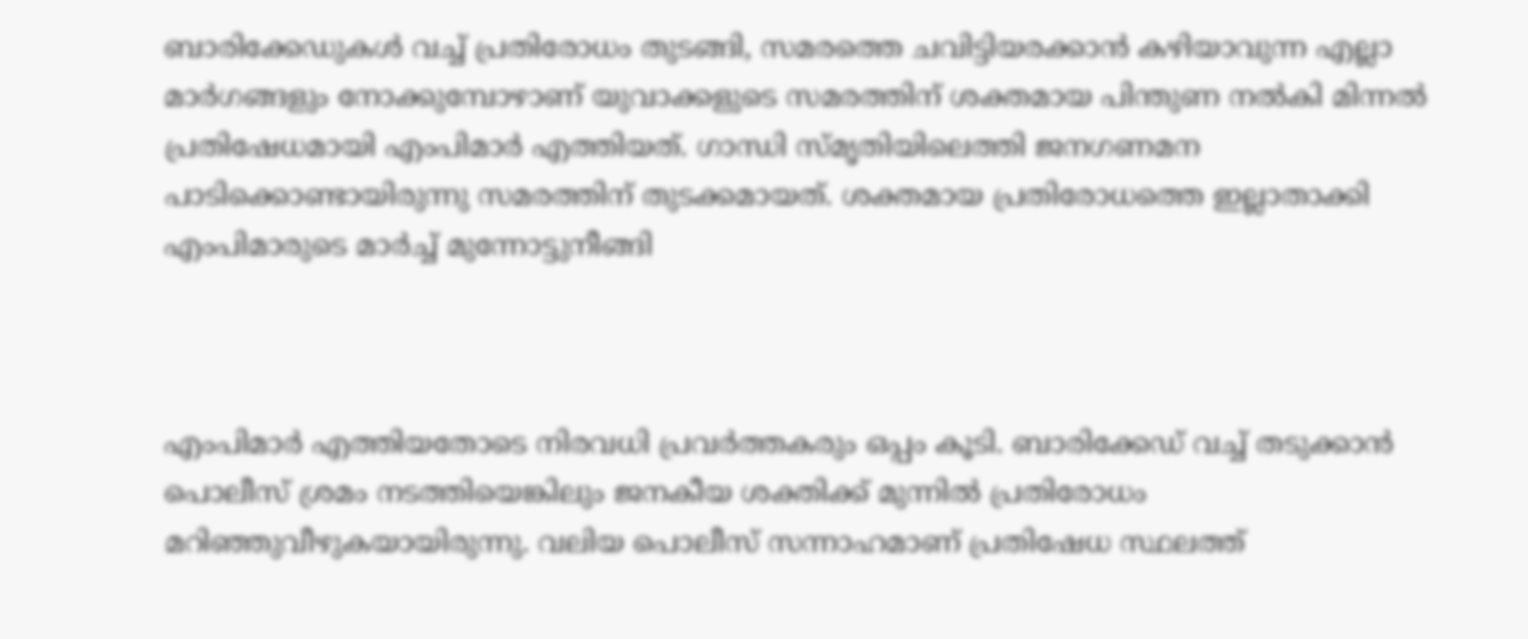ബാരിക്കേഡുകൾ വച്ച് പ്രതിരോധം തുടങ്ങി, സമരത്തെ ചവിട്ടിയരക്കാൻ കഴിയാവുന്ന എല്ലാ മാർഗങ്ങളും നോക്കുമ്പോഴാണ് യുവാക്കളുടെ സമരത്തിന് ശക്തമായ പിന്തുണ നൽകി മിന്നൽ പ്രതിഷേധമായി എംപിമാർ എത്തിയത്. ഗാന്ധി സ്മൃതിയിലെത്തി ജനഗണമന പാടിക്കൊണ്ടായിരുന്നു സമരത്തിന് തുടക്കമായത്. ശക്തമായ പ്രതിരോധത്തെ ഇല്ലാതാക്കി എംപിമാരുടെ മാർച്ച് മുന്നോട്ടുനീങ്ങി



എംപിമാർ എത്തിയതോടെ നിരവധി പ്രവർ‌ത്തകരും ഒപ്പം കൂടി. ബാരിക്കേഡ് വച്ച് തടുക്കാൻ‌ പൊലീസ് ശ്രമം നടത്തിയെങ്കിലും ജനകീയ ശക്തിക്ക് മുന്നിൽ പ്രതിരോധം മറിഞ്ഞുവീഴുകയായിരുന്നു. വലിയ പൊലീസ് സന്നാഹമാണ് പ്രതിഷേധ സ്ഥലത്ത്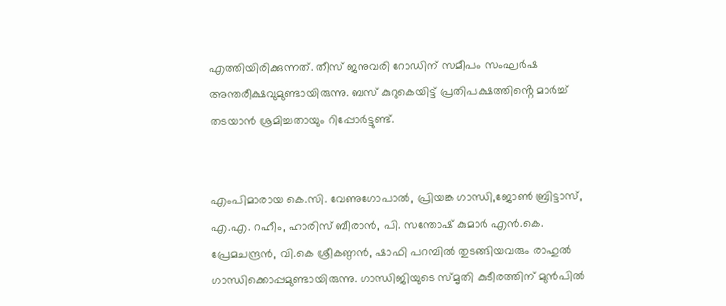എത്തിയിരിക്കുന്നത്. തീസ് ജനുവരി റോഡിന് സമീപം സംഘർഷ അന്തരീക്ഷവുമുണ്ടായിരുന്നു. ബസ് കുറുകെയിട്ട് പ്രതിപക്ഷത്തിൻ്റെ മാർച്ച് തടയാൻ ശ്രമിച്ചതായും റിപ്പോർട്ടുണ്ട്.


എംപിമാരായ കെ.സി. വേണുഗോപാൽ, പ്രിയങ്ക ഗാന്ധി,ജോൺ ബ്രിട്ടാസ്, എ.എ. റഹീം, ഹാരിസ് ബീരാൻ, പി. സന്തോഷ് കുമാർ എൻ.കെ. പ്രേമചന്ദ്രൻ, വി.കെ ശ്രീകണ്ഠൻ, ഷാഫി പറമ്പിൽ തുടങ്ങിയവരും രാഹുൽ ഗാന്ധിക്കൊപ്പമുണ്ടായിരുന്നു. ഗാന്ധിജിയുടെ സ്മൃതി കുടീരത്തിന് മുൻപിൽ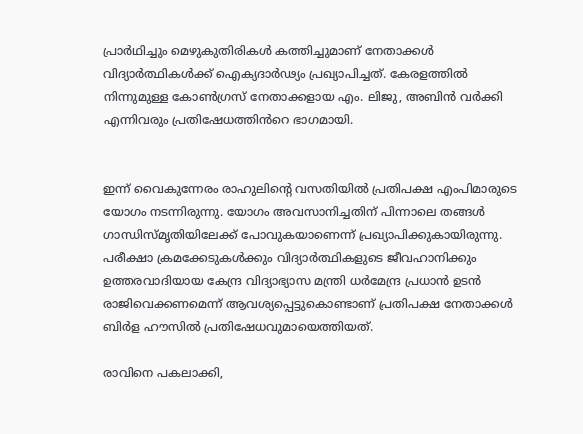പ്രാർഥിച്ചും മെഴുകുതിരികൾ കത്തിച്ചുമാണ് നേതാക്കൾ വിദ്യാർത്ഥികൾക്ക് ഐക്യദാർഢ്യം പ്രഖ്യാപിച്ചത്. കേരളത്തിൽ നിന്നുമുള്ള കോൺഗ്രസ് നേതാക്കളായ എം. ലിജു, അബിൻ വർക്കി എന്നിവരും പ്രതിഷേധത്തിൻറെ ഭാഗമായി.


ഇന്ന് വൈകുന്നേരം രാഹുലിന്റെ വസതിയിൽ പ്രതിപക്ഷ എംപിമാരുടെ യോഗം നടന്നിരുന്നു. യോഗം അവസാനിച്ചതിന് പിന്നാലെ തങ്ങൾ ഗാന്ധിസ്മൃതിയിലേക്ക് പോവുകയാണെന്ന് പ്രഖ്യാപിക്കുകായിരുന്നു. പരീക്ഷാ ക്രമക്കേടുകൾക്കും വിദ്യാർത്ഥികളുടെ ജീവഹാനിക്കും ഉത്തരവാദിയായ കേന്ദ്ര വിദ്യാഭ്യാസ മന്ത്രി ധർമേന്ദ്ര പ്രധാൻ ഉടൻ രാജിവെക്കണമെന്ന് ആവശ്യപ്പെട്ടുകൊണ്ടാണ് പ്രതിപക്ഷ നേതാക്കൾ ബിർള ഹൗസിൽ പ്രതിഷേധവുമായെത്തിയത്.

രാവിനെ പകലാക്കി,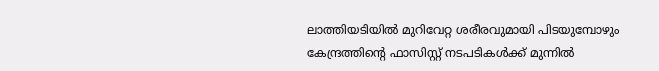ലാത്തിയടിയിൽ മുറിവേറ്റ ശരീരവുമായി പിടയുമ്പോഴും കേന്ദ്രത്തിന്റെ ഫാസിസ്റ്റ് നടപടികൾക്ക് മുന്നിൽ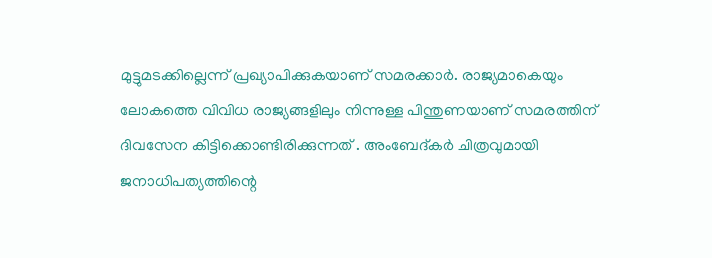മുട്ടുമടക്കില്ലെന്ന് പ്രഖ്യാപിക്കുകയാണ് സമരക്കാർ. രാജ്യമാകെയും ലോകത്തെ വിവിധ രാജ്യങ്ങളിലും നിന്നുള്ള പിന്തുണയാണ് സമരത്തിന് ദിവസേന കിട്ടിക്കൊണ്ടിരിക്കുന്നത് . അംബേദ്കർ‌ ചിത്രവുമായി ജനാധിപത്യത്തിന്റെ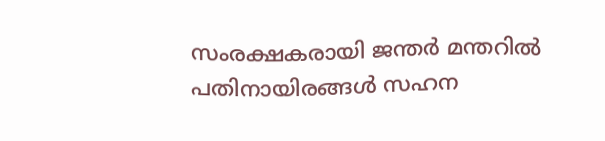സംരക്ഷകരായി ജന്തർ മന്തറിൽ പതിനായിരങ്ങൾ സഹന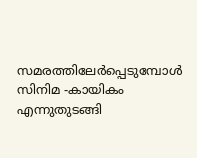സമരത്തിലേർ‌പ്പെടുമ്പോൾ സിനിമ -കായികം എന്നുതുടങ്ങി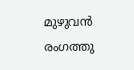മുഴുവൻ രംഗത്തു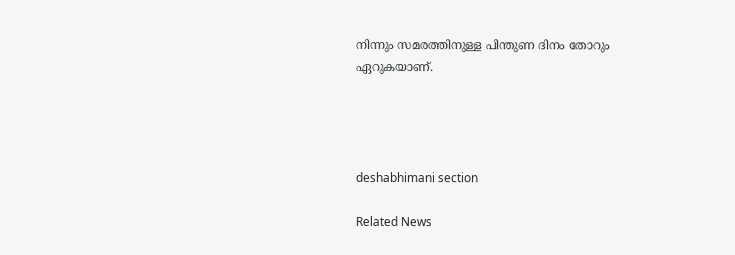നിന്നും സമരത്തിനുള്ള പിന്തുണ ദിനം തോറും ഏറുകയാണ്.




deshabhimani section

Related News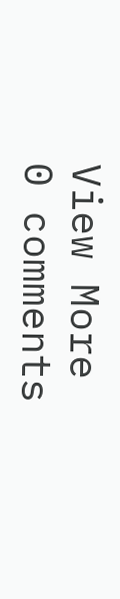View More
0 comments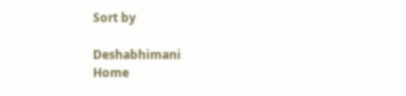Sort by

Deshabhimani
Home